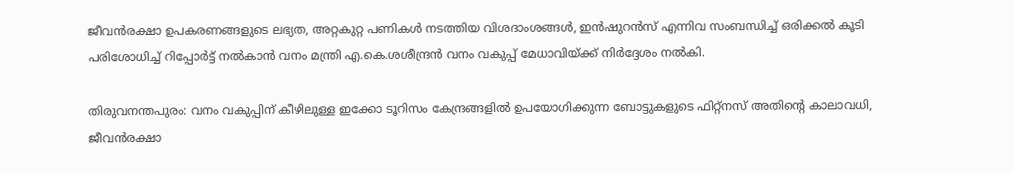ജീവന്‍രക്ഷാ ഉപകരണങ്ങളുടെ ലഭ്യത, അറ്റകുറ്റ പണികള്‍ നടത്തിയ വിശദാംശങ്ങള്‍, ഇന്‍ഷുറന്‍സ് എന്നിവ സംബന്ധിച്ച് ഒരിക്കല്‍ കൂടി പരിശോധിച്ച് റിപ്പോര്‍ട്ട് നല്‍കാന്‍ വനം മന്ത്രി എ.കെ.ശശീന്ദ്രന്‍ വനം വകുപ്പ് മേധാവിയ്ക്ക് നിര്‍ദ്ദേശം നല്‍കി.

തിരുവനന്തപുരം: വനം വകുപ്പിന് കീഴിലുള്ള ഇക്കോ ടൂറിസം കേന്ദ്രങ്ങളില്‍ ഉപയോഗിക്കുന്ന ബോട്ടുകളുടെ ഫിറ്റ്‌നസ് അതിന്റെ കാലാവധി, ജീവന്‍രക്ഷാ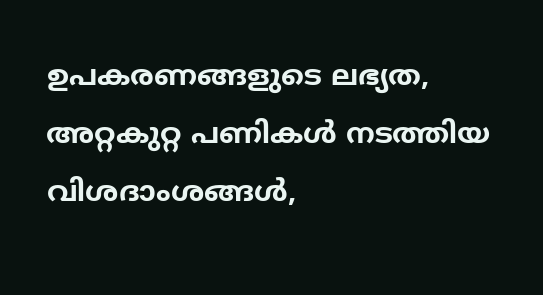ഉപകരണങ്ങളുടെ ലഭ്യത, അറ്റകുറ്റ പണികള്‍ നടത്തിയ വിശദാംശങ്ങള്‍,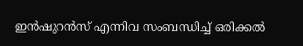ഇന്‍ഷുറന്‍സ് എന്നിവ സംബന്ധിച്ച് ഒരിക്കല്‍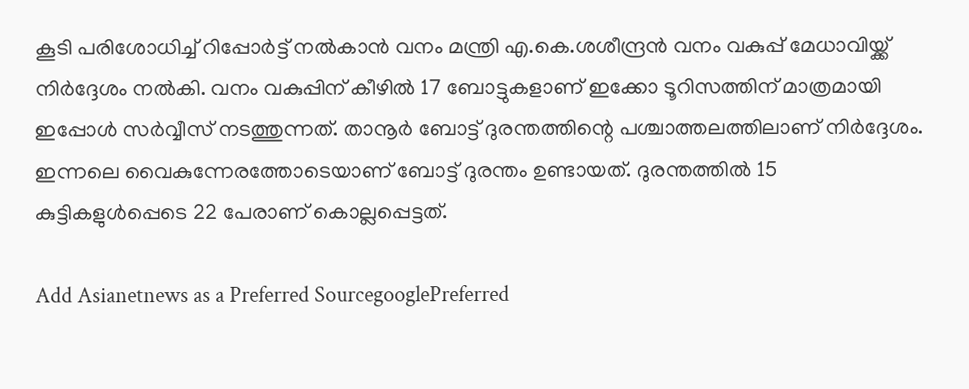കൂടി പരിശോധിച്ച് റിപ്പോര്‍ട്ട് നല്‍കാന്‍ വനം മന്ത്രി എ.കെ.ശശീന്ദ്രന്‍ വനം വകുപ്പ് മേധാവിയ്ക്ക് നിര്‍ദ്ദേശം നല്‍കി. വനം വകുപ്പിന് കീഴിൽ 17 ബോട്ടുകളാണ് ഇക്കോ ടൂറിസത്തിന് മാത്രമായി ഇപ്പോൾ സർവ്വീസ് നടത്തുന്നത്. താനൂർ ബോട്ട് ദുരന്തത്തിന്റെ പശ്ചാത്തലത്തിലാണ് നിർദ്ദേശം. ഇന്നലെ വൈകുന്നേരത്തോടെയാണ് ബോട്ട് ദുരന്തം ഉണ്ടായത്. ദുരന്തത്തിൽ 15 കുട്ടികളുൾപ്പെടെ 22 പേരാണ് കൊല്ലപ്പെട്ടത്.

Add Asianetnews as a Preferred SourcegooglePreferred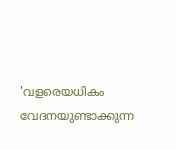'വളരെയധികം വേദനയുണ്ടാക്കുന്ന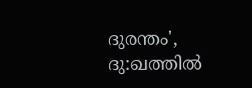ദുരന്തം', ദു:ഖത്തില്‍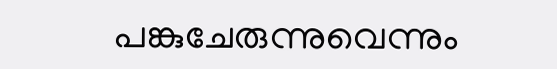പങ്കുചേരുന്നുവെന്നും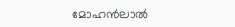മോഹൻലാല്‍